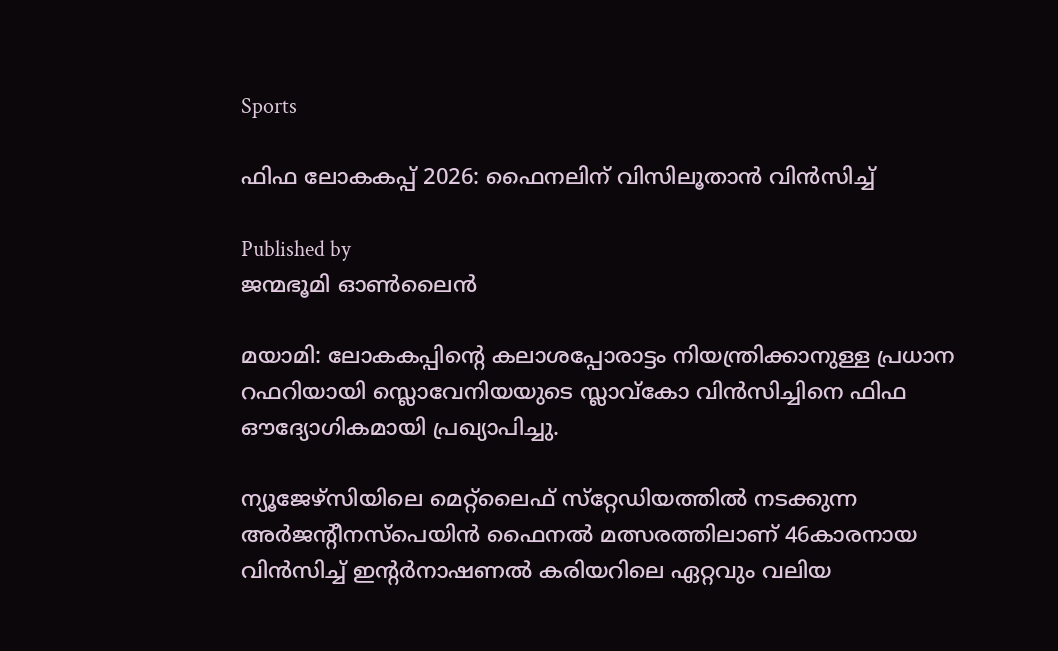Sports

ഫിഫ ലോകകപ്പ് 2026: ഫൈനലിന് വിസിലൂതാന്‍ വിന്‍സിച്ച്

Published by
ജന്മഭൂമി ഓണ്‍ലൈന്‍

മയാമി: ലോകകപ്പിന്റെ കലാശപ്പോരാട്ടം നിയന്ത്രിക്കാനുള്ള പ്രധാന റഫറിയായി സ്ലൊവേനിയയുടെ സ്ലാവ്‌കോ വിന്‍സിച്ചിനെ ഫിഫ ഔദ്യോഗികമായി പ്രഖ്യാപിച്ചു.

ന്യൂജേഴ്‌സിയിലെ മെറ്റ്‌ലൈഫ് സ്‌റ്റേഡിയത്തില്‍ നടക്കുന്ന അര്‍ജന്റീനസ്‌പെയിന്‍ ഫൈനല്‍ മത്സരത്തിലാണ് 46കാരനായ വിന്‍സിച്ച് ഇന്റര്‍നാഷണല്‍ കരിയറിലെ ഏറ്റവും വലിയ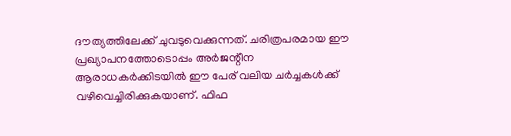ദൗത്യത്തിലേക്ക് ചുവടുവെക്കുന്നത്. ചരിത്രപരമായ ഈ പ്രഖ്യാപനത്തോടൊപ്പം അര്‍ജന്റീന ആരാധകര്‍ക്കിടയില്‍ ഈ പേര് വലിയ ചര്‍ച്ചകള്‍ക്ക് വഴിവെച്ചിരിക്കുകയാണ്. ഫിഫ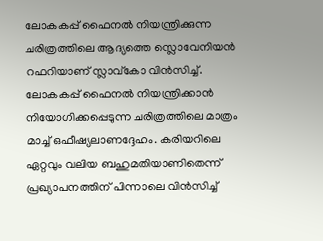ലോകകപ്പ് ഫൈനല്‍ നിയന്ത്രിക്കുന്ന ചരിത്രത്തിലെ ആദ്യത്തെ സ്ലൊവേനിയന്‍ റഫറിയാണ് സ്ലാവ്‌കോ വിന്‍സിച്ച്. ലോകകപ്പ് ഫൈനല്‍ നിയന്ത്രിക്കാന്‍ നിയോഗിക്കപ്പെടുന്ന ചരിത്രത്തിലെ മാത്രം മാച്ച് ഒഫീഷ്യലാണദ്ദേഹം. കരിയറിലെ ഏറ്റവും വലിയ ബഹുമതിയാണിതെന്ന് പ്രഖ്യാപനത്തിന് പിന്നാലെ വിന്‍സിച്ച്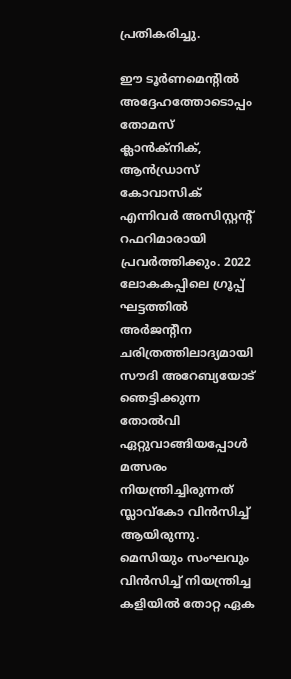പ്രതികരിച്ചു.

ഈ ടൂര്‍ണമെന്റില്‍ അദ്ദേഹത്തോടൊപ്പം തോമസ് ക്ലാന്‍ക്‌നിക്, ആന്‍ഡ്രാസ് കോവാസിക് എന്നിവര്‍ അസിസ്റ്റന്റ് റഫറിമാരായി പ്രവര്‍ത്തിക്കും. 2022 ലോകകപ്പിലെ ഗ്രൂപ്പ് ഘട്ടത്തില്‍ അര്‍ജന്റീന ചരിത്രത്തിലാദ്യമായി സൗദി അറേബ്യയോട് ഞെട്ടിക്കുന്ന തോല്‍വി ഏറ്റുവാങ്ങിയപ്പോള്‍ മത്സരം നിയന്ത്രിച്ചിരുന്നത് സ്ലാവ്‌കോ വിന്‍സിച്ച് ആയിരുന്നു. മെസിയും സംഘവും വിന്‍സിച്ച് നിയന്ത്രിച്ച കളിയില്‍ തോറ്റ ഏക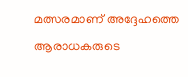മത്സരമാണ് അദ്ദേഹത്തെ ആരാധകരുടെ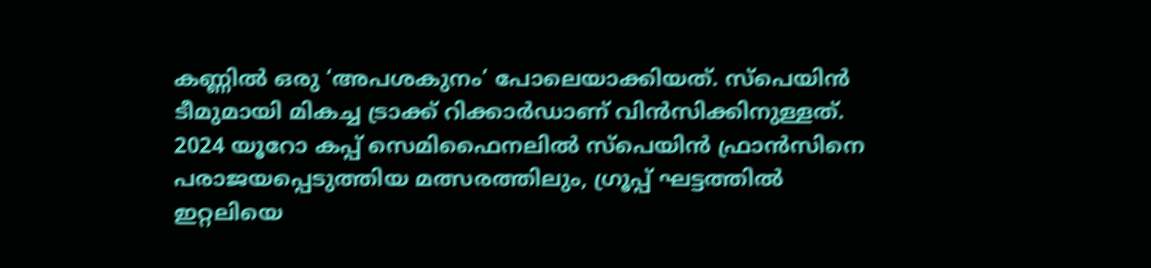കണ്ണില്‍ ഒരു ‘അപശകുനം’ പോലെയാക്കിയത്. സ്‌പെയിന്‍ ടീമുമായി മികച്ച ട്രാക്ക് റിക്കാര്‍ഡാണ് വിന്‍സിക്കിനുള്ളത്. 2024 യൂറോ കപ്പ് സെമിഫൈനലില്‍ സ്‌പെയിന്‍ ഫ്രാന്‍സിനെ പരാജയപ്പെടുത്തിയ മത്സരത്തിലും, ഗ്രൂപ്പ് ഘട്ടത്തില്‍ ഇറ്റലിയെ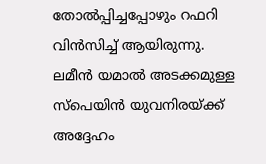തോല്‍പ്പിച്ചപ്പോഴും റഫറി വിന്‍സിച്ച് ആയിരുന്നു. ലമീന്‍ യമാല്‍ അടക്കമുള്ള സ്‌പെയിന്‍ യുവനിരയ്‌ക്ക് അദ്ദേഹം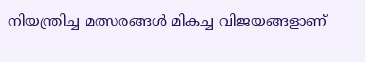നിയന്ത്രിച്ച മത്സരങ്ങള്‍ മികച്ച വിജയങ്ങളാണ്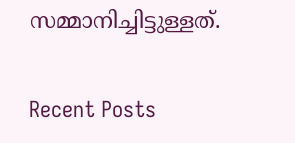സമ്മാനിച്ചിട്ടുള്ളത്.

Recent Posts